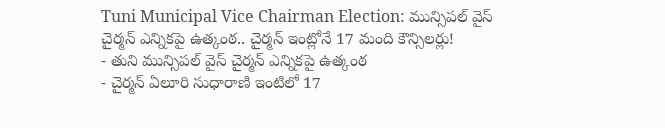Tuni Municipal Vice Chairman Election: మున్సిపల్ వైస్ చైర్మన్ ఎన్నికపై ఉత్కంఠ.. చైర్మన్ ఇంట్లోనే 17 మంది కౌన్సిలర్లు!
- తుని మున్సిపల్ వైస్ చైర్మన్ ఎన్నికపై ఉత్కంఠ
- చైర్మన్ ఏలూరి సుధారాణి ఇంటిలో 17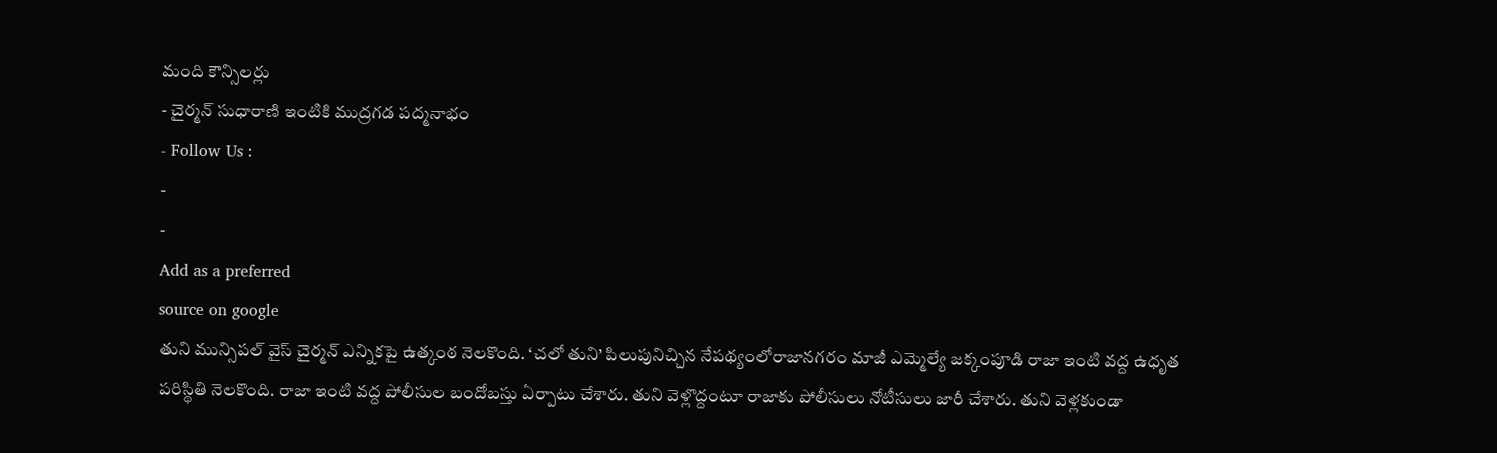మంది కౌన్సిలర్లు
- చైర్మన్ సుధారాణి ఇంటికి ముద్రగడ పద్మనాభం
- Follow Us :
-
-
Add as a preferred
source on google
తుని మున్సిపల్ వైస్ చైర్మన్ ఎన్నికపై ఉత్కంఠ నెలకొంది. ‘చలో తుని’ పిలుపునిచ్చిన నేపథ్యంలోరాజానగరం మాజీ ఎమ్మెల్యే జక్కంపూడి రాజా ఇంటి వద్ద ఉధృత పరిస్థితి నెలకొంది. రాజా ఇంటి వద్ద పోలీసుల బందోబస్తు ఏర్పాటు చేశారు. తుని వెళ్లొద్దంటూ రాజాకు పోలీసులు నోటీసులు జారీ చేశారు. తుని వెళ్లకుండా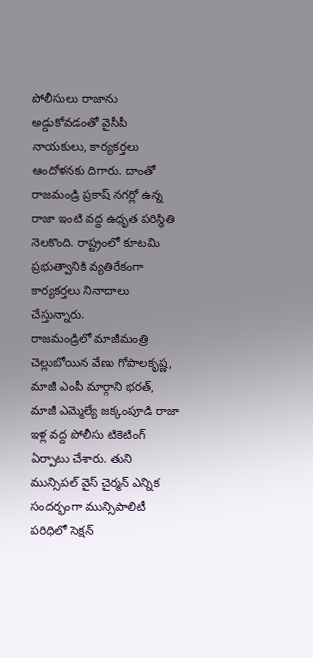పోలీసులు రాజాను అడ్డుకోవడంతో వైసీపీ నాయకులు, కార్యకర్తలు ఆందోళనకు దిగారు. దాంతో రాజమండ్రి ప్రకాష్ నగర్లో ఉన్న రాజా ఇంటి వద్ద ఉధృత పరిస్థితి నెలకొంది. రాష్ట్రంలో కూటమి ప్రభుత్వానికి వ్యతిరేకంగా కార్యకర్తలు నినాదాలు చేస్తున్నారు.
రాజమండ్రిలో మాజీమంత్రి చెల్లుబోయిన వేణు గోపాలకృష్ణ, మాజీ ఎంపీ మార్గాని భరత్, మాజీ ఎమ్మెల్యే జక్కంపూడి రాజా ఇళ్ల వద్ద పోలీసు టికెటింగ్ ఏర్పాటు చేశారు. తుని మున్సిపల్ వైస్ చైర్మన్ ఎన్నిక సందర్భంగా మున్సిపాలిటీ పరిధిలో సెక్షన్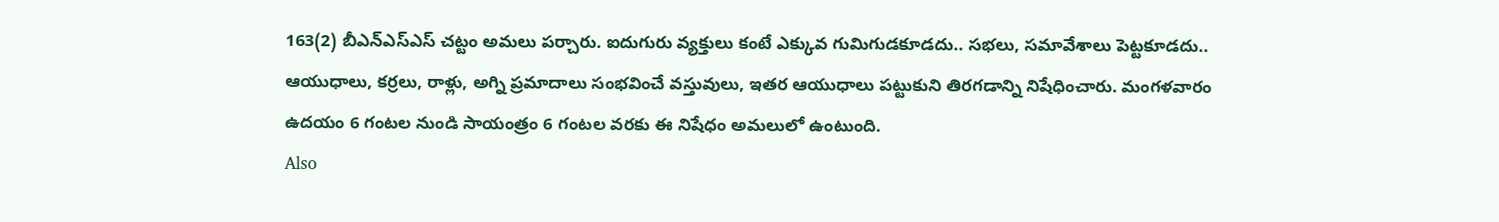163(2) బీఎన్ఎస్ఎస్ చట్టం అమలు పర్చారు. ఐదుగురు వ్యక్తులు కంటే ఎక్కువ గుమిగుడకూడదు.. సభలు, సమావేశాలు పెట్టకూడదు.. ఆయుధాలు, కర్రలు, రాళ్లు, అగ్ని ప్రమాదాలు సంభవించే వస్తువులు, ఇతర ఆయుధాలు పట్టుకుని తిరగడాన్ని నిషేధించారు. మంగళవారం ఉదయం 6 గంటల నుండి సాయంత్రం 6 గంటల వరకు ఈ నిషేధం అమలులో ఉంటుంది.
Also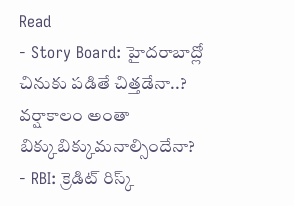Read
- Story Board: హైదరాబాద్లో చినుకు పడితే చిత్తడేనా..? వర్షాకాలం అంతా బిక్కుబిక్కుమనాల్సిందేనా?
- RBI: క్రెడిట్ రిస్క్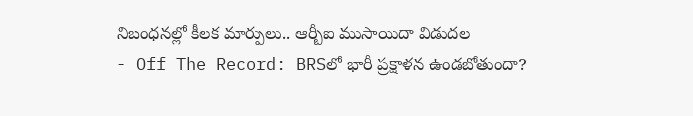నిబంధనల్లో కీలక మార్పులు.. ఆర్బీఐ ముసాయిదా విడుదల
- Off The Record: BRSలో భారీ ప్రక్షాళన ఉండబోతుందా?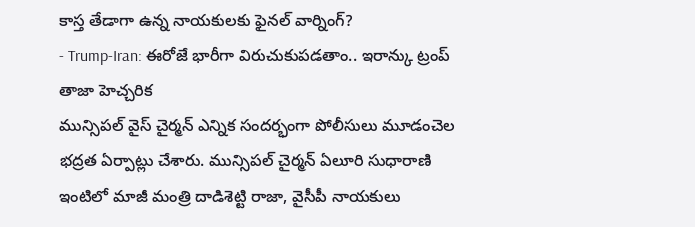కాస్త తేడాగా ఉన్న నాయకులకు ఫైనల్ వార్నింగ్?
- Trump-Iran: ఈరోజే భారీగా విరుచుకుపడతాం.. ఇరాన్కు ట్రంప్ తాజా హెచ్చరిక
మున్సిపల్ వైస్ చైర్మన్ ఎన్నిక సందర్భంగా పోలీసులు మూడంచెల భద్రత ఏర్పాట్లు చేశారు. మున్సిపల్ చైర్మన్ ఏలూరి సుధారాణి ఇంటిలో మాజీ మంత్రి దాడిశెట్టి రాజా, వైసీపీ నాయకులు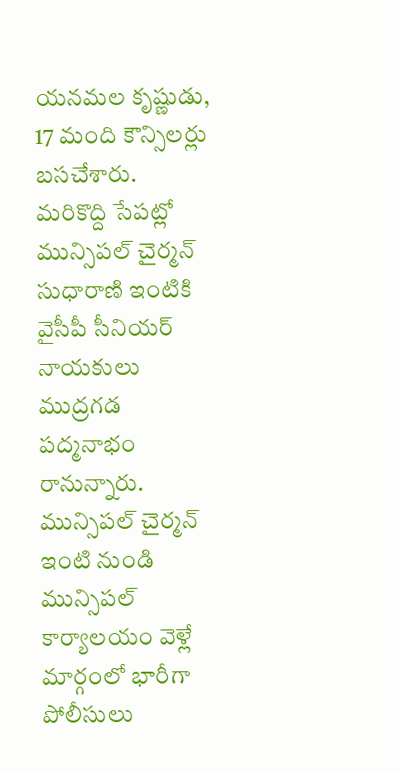యనమల కృష్ణుడు, 17 మంది కౌన్సిలర్లు బసచేశారు. మరికొద్ది సేపట్లో మున్సిపల్ చైర్మన్ సుధారాణి ఇంటికి వైసీపీ సీనియర్ నాయకులు ముద్రగడ పద్మనాభం రానున్నారు. మున్సిపల్ చైర్మన్ ఇంటి నుండి మున్సిపల్ కార్యాలయం వెళ్లే మార్గంలో భారీగా పోలీసులు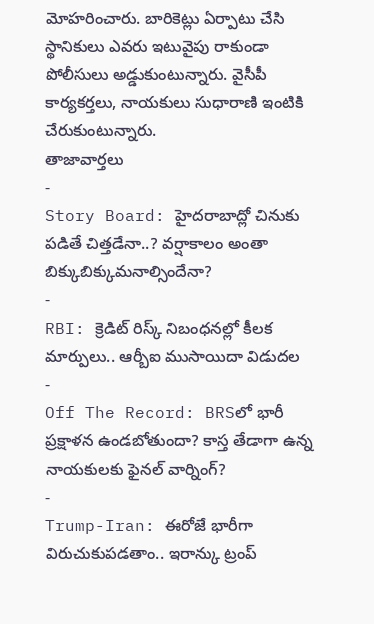మోహరించారు. బారికెట్లు ఏర్పాటు చేసి స్థానికులు ఎవరు ఇటువైపు రాకుండా పోలీసులు అడ్డుకుంటున్నారు. వైసీపీ కార్యకర్తలు, నాయకులు సుధారాణి ఇంటికి చేరుకుంటున్నారు.
తాజావార్తలు
-
Story Board: హైదరాబాద్లో చినుకు పడితే చిత్తడేనా..? వర్షాకాలం అంతా బిక్కుబిక్కుమనాల్సిందేనా?
-
RBI: క్రెడిట్ రిస్క్ నిబంధనల్లో కీలక మార్పులు.. ఆర్బీఐ ముసాయిదా విడుదల
-
Off The Record: BRSలో భారీ ప్రక్షాళన ఉండబోతుందా? కాస్త తేడాగా ఉన్న నాయకులకు ఫైనల్ వార్నింగ్?
-
Trump-Iran: ఈరోజే భారీగా విరుచుకుపడతాం.. ఇరాన్కు ట్రంప్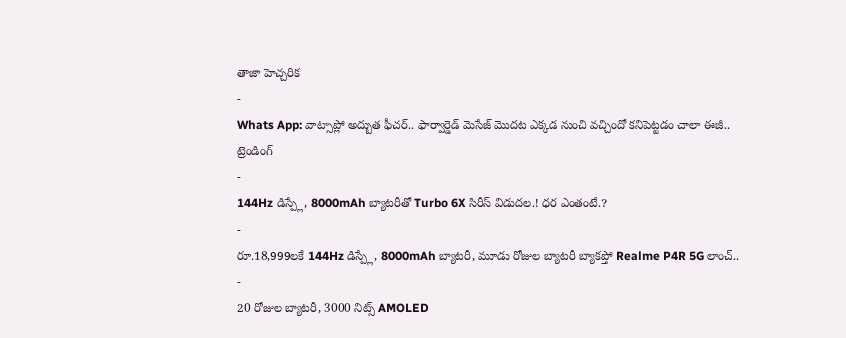తాజా హెచ్చరిక
-
Whats App: వాట్సాప్లో అద్బుత ఫీచర్.. ఫార్వార్డెడ్ మెసేజ్ మొదట ఎక్కడ నుంచి వచ్చిందో కనిపెట్టడం చాలా ఈజీ..
ట్రెండింగ్
-
144Hz డిస్ప్లే, 8000mAh బ్యాటరీతో Turbo 6X సిరీస్ విడుదల.! ధర ఎంతంటే.?
-
రూ.18,999లకే 144Hz డిస్ప్లే, 8000mAh బ్యాటరీ, మూడు రోజుల బ్యాటరీ బ్యాకప్తో Realme P4R 5G లాంచ్..
-
20 రోజుల బ్యాటరీ, 3000 నిట్స్ AMOLED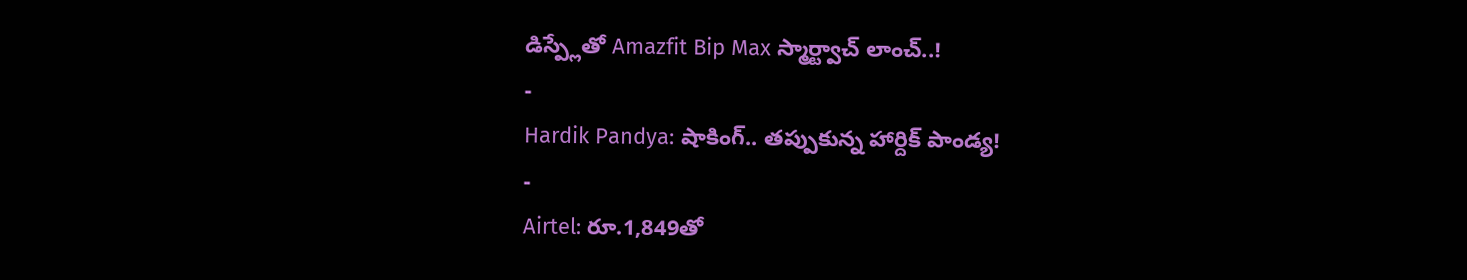డిస్ప్లేతో Amazfit Bip Max స్మార్ట్వాచ్ లాంచ్..!
-
Hardik Pandya: షాకింగ్.. తప్పుకున్న హార్దిక్ పాండ్య!
-
Airtel: రూ.1,849తో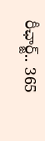రీఛార్జ్.. 365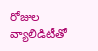రోజుల వ్యాలిడిటీతో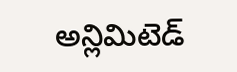అన్లిమిటెడ్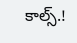కాల్స్.!